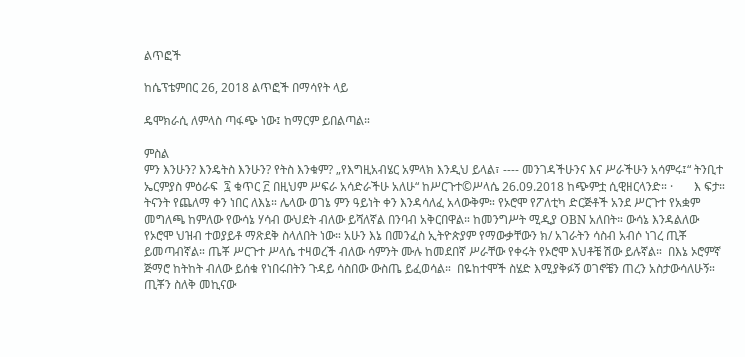ልጥፎች

ከሴፕቴምበር 26, 2018 ልጥፎች በማሳየት ላይ

ዴሞክራሲ ለምላስ ጣፋጭ ነው፤ ከማርም ይበልጣል።

ምስል
ምን እንሁን? እንዴትስ እንሁን? የትስ እንቁም? „የእግዚአብሄር አምላክ እንዲህ ይላል፣ ---- መንገዳችሁንና እና ሥራችሁን አሳምሩ፤“ ትንቢተ ኤርምያስ ምዕራፍ  ፯ ቁጥር ፫ በዚህም ሥፍራ አሳድራችሁ አለሁ“ ከሥርጉተ©ሥላሴ 26.09.2018 ከጭምቷ ሲዊዘርላንድ። ·       እ ፍታ። ትናንት የጨለማ ቀን ነበር ለእኔ። ሌላው ወገኔ ምን ዓይነት ቀን እንዳሳለፈ አላውቅም። የኦሮሞ የፖለቲካ ድርጅቶች አንደ ሥርጉተ የአቋም መግለጫ ከምለው የውሳኔ ሃሳብ ውህደት ብለው ይሻለኛል በንባብ አቅርበዋል። ከመንግሥት ሚዲያ OBN አለበት። ውሳኔ እንዳልለው የኦሮሞ ህዝብ ተወያይቶ ማጽደቅ ስላለበት ነው። አሁን እኔ በመንፈስ ኢትዮጵያም የማውቃቸውን ክ/ አገራትን ሳስብ አብሶ ነገረ ጢቾ ይመጣብኛል። ጤቾ ሥርጉተ ሥላሴ ተዛወረች ብለው ሳምንት ሙሉ ከመደበኛ ሥራቸው የቀሩት የኦሮሞ እህቶቼ ሽው ይሉኛል።  በእኔ ኦሮምኛ ጅማሮ ከትከት ብለው ይሰቁ የነበሩበትን ጉዳይ ሳስበው ውስጤ ይፈወሳል።  በዬከተሞች ስሄድ እሚያቅፉኝ ወገኖቼን ጠረን አስታውሳለሁኝ። ጢቾን ስለቅ መኪናው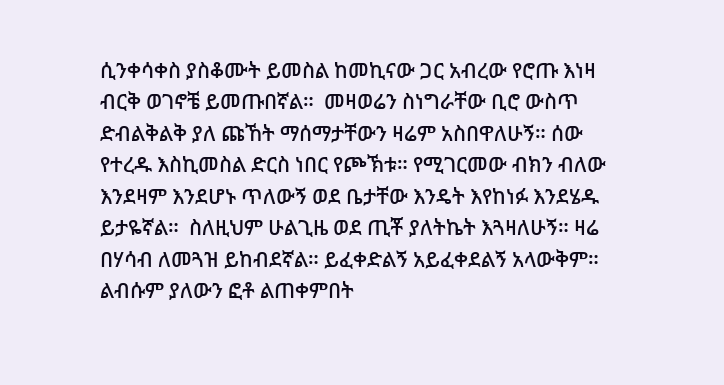ሲንቀሳቀስ ያስቆሙት ይመስል ከመኪናው ጋር አብረው የሮጡ እነዛ ብርቅ ወገኖቼ ይመጡበኛል።  መዛወሬን ስነግራቸው ቢሮ ውስጥ ድብልቅልቅ ያለ ጩኸት ማሰማታቸውን ዛሬም አስበዋለሁኝ። ሰው የተረዱ እስኪመስል ድርስ ነበር የጮኽቱ። የሚገርመው ብክን ብለው እንደዛም እንደሆኑ ጥለውኝ ወደ ቤታቸው እንዴት እየከነፉ እንደሄዱ ይታዬኛል።  ስለዚህም ሁልጊዜ ወደ ጢቾ ያለትኬት እጓዛለሁኝ። ዛሬ በሃሳብ ለመጓዝ ይከብደኛል። ይፈቀድልኝ አይፈቀደልኝ አላውቅም። ልብሱም ያለውን ፎቶ ልጠቀምበት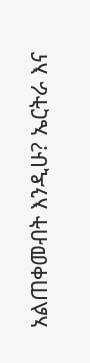አልጠቀመብት እንዲሁ? ኤርትራ እና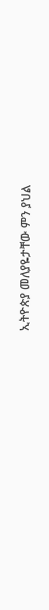ኢትዮጵያ መለያዬታቸው ምን ያህል